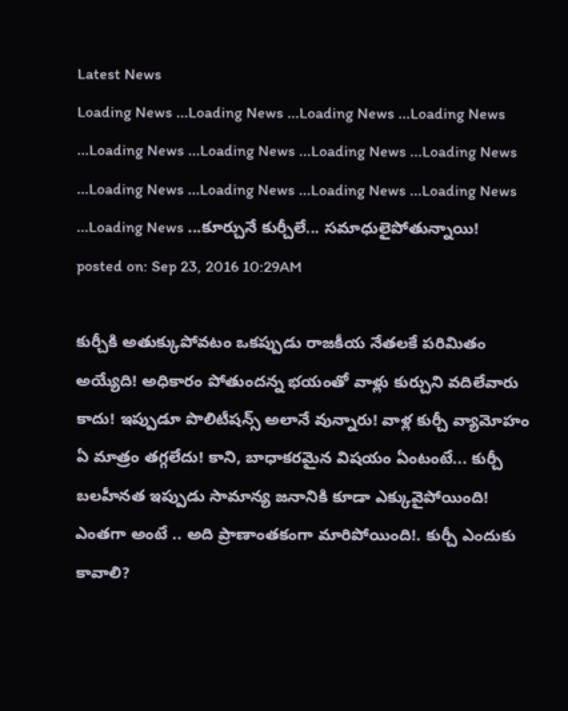Latest News
Loading News ...Loading News ...Loading News ...Loading News ...Loading News ...Loading News ...Loading News ...Loading News ...Loading News ...Loading News ...Loading News ...Loading News ...Loading News ...కూర్చునే కుర్చీలే... సమాధులైపోతున్నాయి!
posted on: Sep 23, 2016 10:29AM

కుర్చీకి అతుక్కుపోవటం ఒకప్పుడు రాజకీయ నేతలకే పరిమితం అయ్యేది! అధికారం పోతుందన్న భయంతో వాళ్లు కుర్చుని వదిలేవారు కాదు! ఇప్పుడూ పొలిటీషన్స్ అలానే వున్నారు! వాళ్ల కుర్చీ వ్యామోహం ఏ మాత్రం తగ్గలేదు! కాని, బాధాకరమైన విషయం ఏంటంటే... కుర్చీ బలహీనత ఇప్పుడు సామాన్య జనానికి కూడా ఎక్కువైపోయింది! ఎంతగా అంటే .. అది ప్రాణాంతకంగా మారిపోయింది!. కుర్చీ ఎందుకు కావాలి?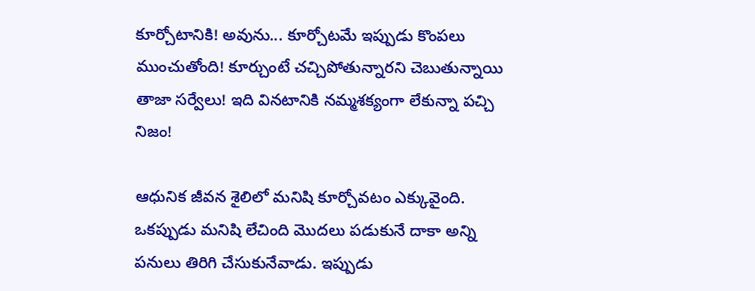కూర్చోటానికి! అవును... కూర్చోటమే ఇప్పుడు కొంపలు ముంచుతోంది! కూర్చుంటే చచ్చిపోతున్నారని చెబుతున్నాయి తాజా సర్వేలు! ఇది వినటానికి నమ్మశక్యంగా లేకున్నా పచ్చి నిజం!

ఆధునిక జీవన శైలిలో మనిషి కూర్చోవటం ఎక్కువైంది. ఒకప్పుడు మనిషి లేచింది మొదలు పడుకునే దాకా అన్ని పనులు తిరిగి చేసుకునేవాడు. ఇప్పుడు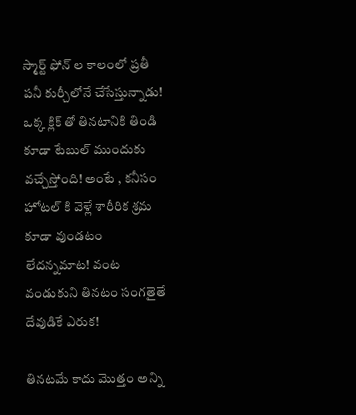స్మార్ట్ ఫోన్ ల కాలంలో ప్రతీ పనీ కుర్చీలోనే చేసేస్తున్నాడు! ఒక్క క్లిక్ తో తినటానికి తిండి కూడా టేబుల్ ముందుకు వచ్చేస్తోంది! అంటే , కనీసం హోటల్ కి వెళ్లే శారీరిక శ్రమ కూడా వుండటం లేదన్నమాట! వంట వండుకుని తినటం సంగతైతే దేవుడికే ఎరుక!

తినటమే కాదు మొత్తం అన్ని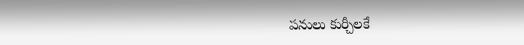పనులు కుర్చీలకే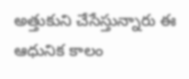అత్తుకుని చేసేస్తున్నారు ఈ ఆధునిక కాలం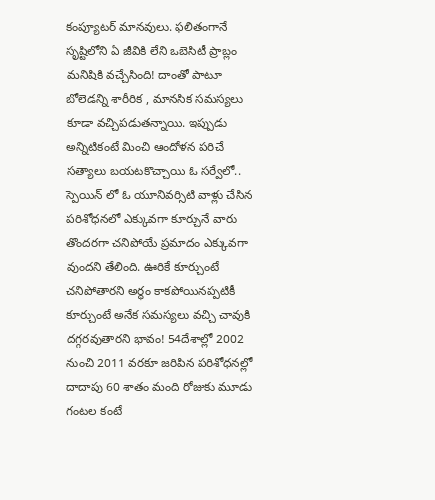కంప్యూటర్ మానవులు. ఫలితంగానే సృష్టిలోని ఏ జీవికి లేని ఒబెసిటీ ప్రాబ్లం మనిషికి వచ్చేసింది! దాంతో పాటూ బోలెడన్ని శారీరిక , మానసిక సమస్యలు కూడా వచ్చిపడుతన్నాయి. ఇప్పుడు అన్నిటికంటే మించి ఆందోళన పరిచే సత్యాలు బయటకొచ్చాయి ఓ సర్వేలో..
స్పెయిన్ లో ఓ యూనివర్సిటి వాళ్లు చేసిన పరిశోధనలో ఎక్కువగా కూర్చునే వారు తొందరగా చనిపోయే ప్రమాదం ఎక్కువగా వుందని తేలింది. ఊరికే కూర్చుంటే చనిపోతారని అర్థం కాకపోయినప్పటికీ కూర్చుంటే అనేక సమస్యలు వచ్చి చావుకి దగ్గరవుతారని భావం! 54దేశాల్లో 2002 నుంచి 2011 వరకూ జరిపిన పరిశోధనల్లో దాదాపు 60 శాతం మంది రోజుకు మూడు గంటల కంటే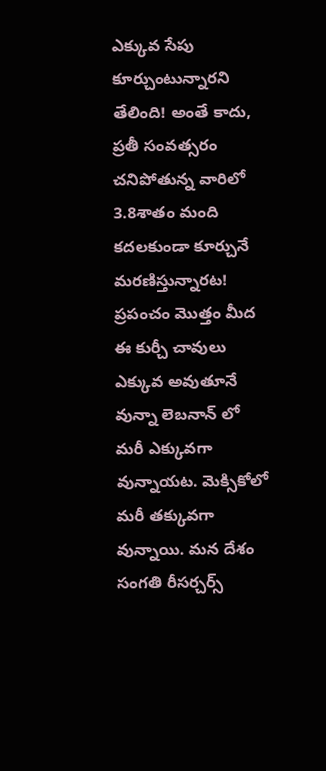ఎక్కువ సేపు కూర్చుంటున్నారని తేలింది! అంతే కాదు, ప్రతీ సంవత్సరం చనిపోతున్న వారిలో 3.8శాతం మంది కదలకుండా కూర్చునే మరణిస్తున్నారట! ప్రపంచం మొత్తం మీద ఈ కుర్చీ చావులు ఎక్కువ అవుతూనే వున్నా లెబనాన్ లో మరీ ఎక్కువగా వున్నాయట. మెక్సికోలో మరీ తక్కువగా వున్నాయి. మన దేశం సంగతి రీసర్చర్స్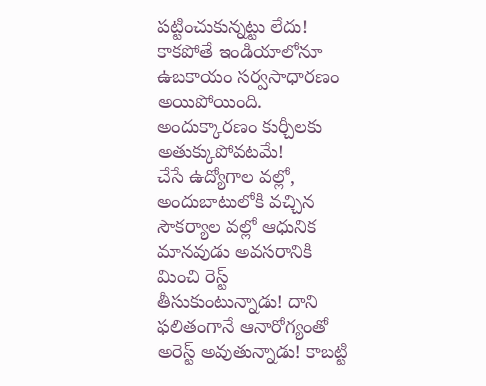పట్టించుకున్నట్టు లేదు! కాకపోతే ఇండియాలోనూ ఉబకాయం సర్వసాధారణం అయిపోయింది. అందుక్కారణం కుర్చీలకు అతుక్కుపోవటమే!
చేసే ఉద్యోగాల వల్లో, అందుబాటులోకి వచ్చిన సౌకర్యాల వల్లో ఆధునిక మానవుడు అవసరానికి మించి రెస్ట్ తీసుకుంటున్నాడు! దాని ఫలితంగానే ఆనారోగ్యంతో అరెస్ట్ అవుతున్నాడు! కాబట్టి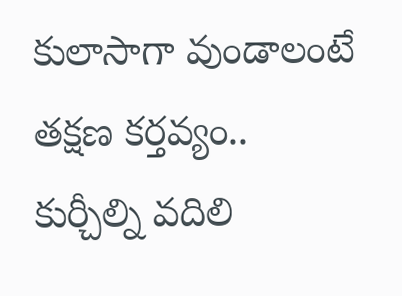కులాసాగా వుండాలంటే తక్షణ కర్తవ్యం.. కుర్చీల్ని వదిలి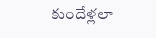కుందేళ్లలా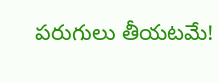పరుగులు తీయటమే!